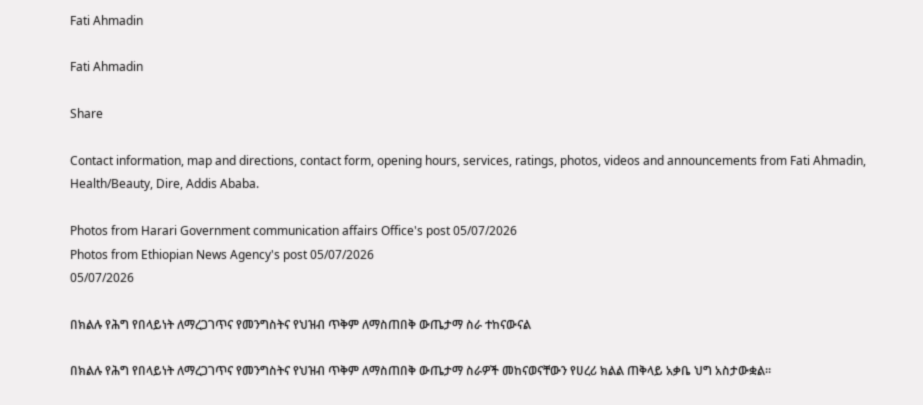Fati Ahmadin

Fati Ahmadin

Share

Contact information, map and directions, contact form, opening hours, services, ratings, photos, videos and announcements from Fati Ahmadin, Health/Beauty, Dire, Addis Ababa.

Photos from Harari Government communication affairs Office's post 05/07/2026
Photos from Ethiopian News Agency's post 05/07/2026
05/07/2026

በክልሉ የሕግ የበላይነት ለማረጋገጥና የመንግስትና የህዝብ ጥቅም ለማስጠበቅ ውጤታማ ስራ ተከናውናል

በክልሉ የሕግ የበላይነት ለማረጋገጥና የመንግስትና የህዝብ ጥቅም ለማስጠበቅ ውጤታማ ስራዎች መከናወናቸውን የሀረሪ ክልል ጠቅላይ አቃቤ ህግ አስታውቋል።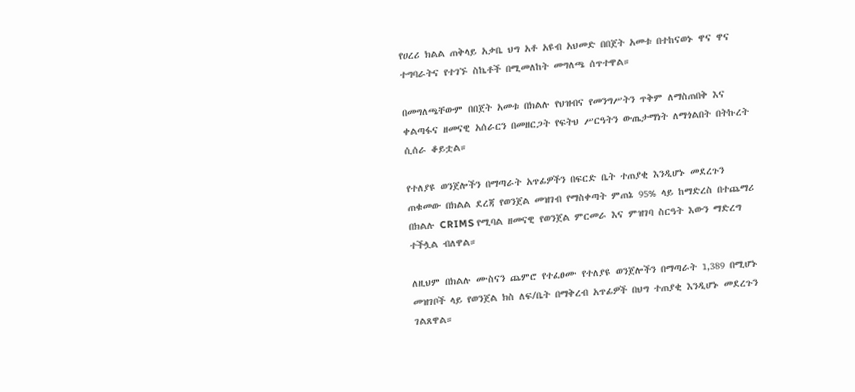የሀረሪ ክልል ጠቅላይ አቃቤ ህግ አቶ አዩብ አህመድ በበጀት አመቱ በተከናወኑ ዋና ዋና ተግባራትና የተገኙ ስኬቶች በሚመለከት መግለጫ ሰጥተዋል።

በመግለጫቸውም በበጀት አመቱ በክልሉ የህዝብና የመንግሥትን ጥቅም ለማስጠበቅ እና ቀልጣፋና ዘመናዊ አሰራርን በመዘርጋት የፍትህ ሥርዓትን ውጤታማነት ለማጎልበት በትኩረት ሲሰራ ቆይቷል።

የተለያዩ ወንጀሎችን በማጣራት አጥፊዎችን በፍርድ ቤት ተጠያቂ እንዲሆኑ መደረጉን ጠቁመው በክልል ደረጃ የወንጀል መዝገብ የማስቀጣት ምጠኔ 95% ላይ ከማድረስ በተጨማሪ በክልሉ CRIMS የሚባል ዘመናዊ የወንጀል ምርመራ እና ምዝገባ ስርዓት እውን ማድረግ ተችሏል ብለዋል።

ለዚህም በክልሉ ሙስናን ጨምሮ የተፈፀሙ የተለያዩ ወንጀሎችን በማጣራት 1,389 በሚሆኑ መዝገቦች ላይ የወንጀል ክስ ለፍ/ቤት በማቅረብ አጥፊዎች በህግ ተጠያቂ እንዲሆኑ መደረጉን ገልጸዋል።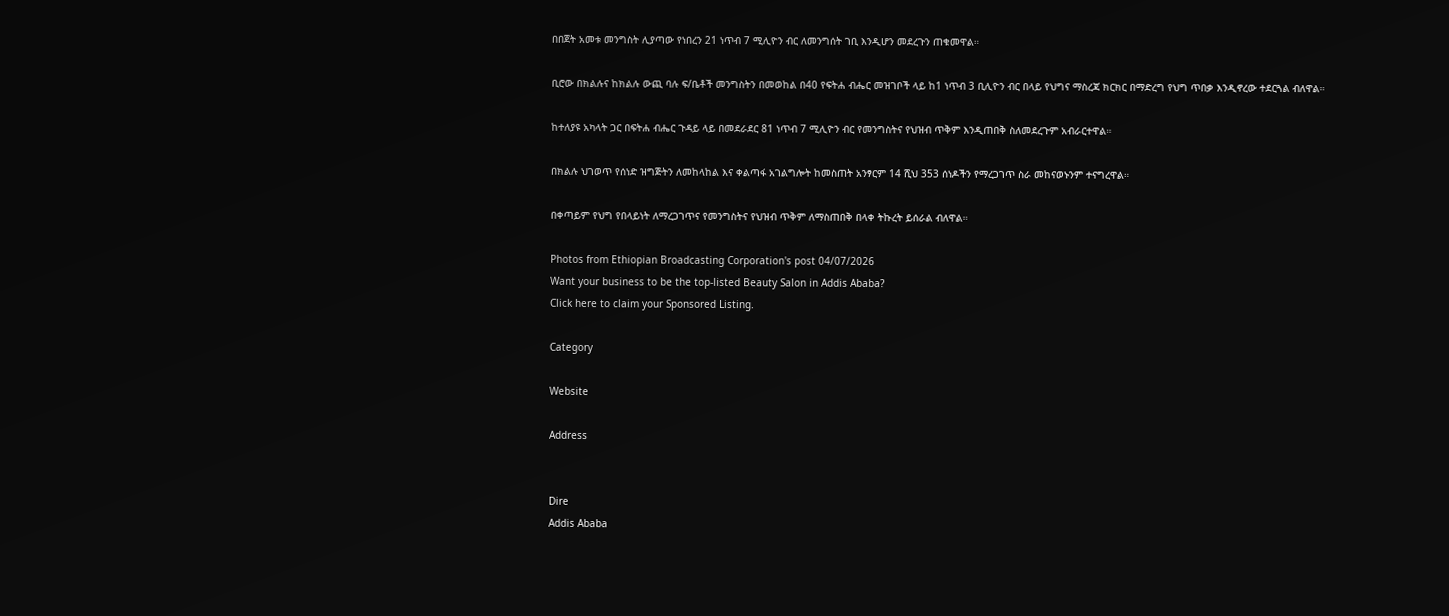በበጀት አመቱ መንግስት ሊያጣው የነበረን 21 ነጥብ 7 ሚሊዮን ብር ለመንግሰት ገቢ እንዲሆን መደረጉን ጠቁመዋል።

ቢሮው በክልሉና ከክልሉ ውጪ ባሉ ፍ/ቤቶች መንግስትን በመወከል በ40 የፍትሐ ብሔር መዝገቦች ላይ ከ1 ነጥብ 3 ቢሊዮን ብር በላይ የህግና ማስረጃ ክርክር በማድረግ የህግ ጥበቃ እንዲኖረው ተደርጓል ብለዋል።

ከተለያዩ አካላት ጋር በፍትሐ ብሔር ጉዳይ ላይ በመደራደር 81 ነጥብ 7 ሚሊዮን ብር የመንግስትና የህዝብ ጥቅም እንዲጠበቅ ስለመደረጉም አብራርተዋል።

በክልሉ ህገወጥ የሰነድ ዝግጅትን ለመከላከል እና ቀልጣፋ አገልግሎት ከመስጠት አንፃርም 14 ሺህ 353 ሰነዶችን የማረጋገጥ ስራ መከናወኑንም ተናግረዋል።

በቀጣይም የህግ የበላይነት ለማረጋገጥና የመንግስትና የህዝብ ጥቅም ለማስጠበቅ በላቀ ትኩረት ይሰራል ብለዋል።

Photos from Ethiopian Broadcasting Corporation's post 04/07/2026
Want your business to be the top-listed Beauty Salon in Addis Ababa?
Click here to claim your Sponsored Listing.

Category

Website

Address


Dire
Addis Ababa